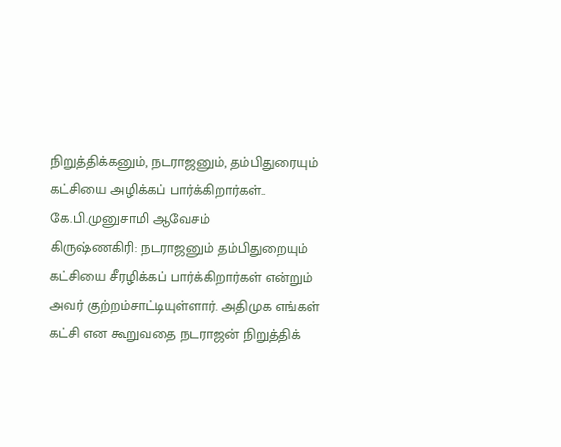நிறுத்திக்கனும், நடராஜனும், தம்பிதுரையும் கட்சியை அழிக்கப் பார்க்கிறார்கள்.. கே.பி.முனுசாமி ஆவேசம்
கிருஷ்ணகிரி: நடராஜனும் தம்பிதுறையும் கட்சியை சீரழிக்கப் பார்க்கிறார்கள் என்றும் அவர் குற்றம்சாட்டியுள்ளார். அதிமுக எங்கள் கட்சி என கூறுவதை நடராஜன் நிறுத்திக்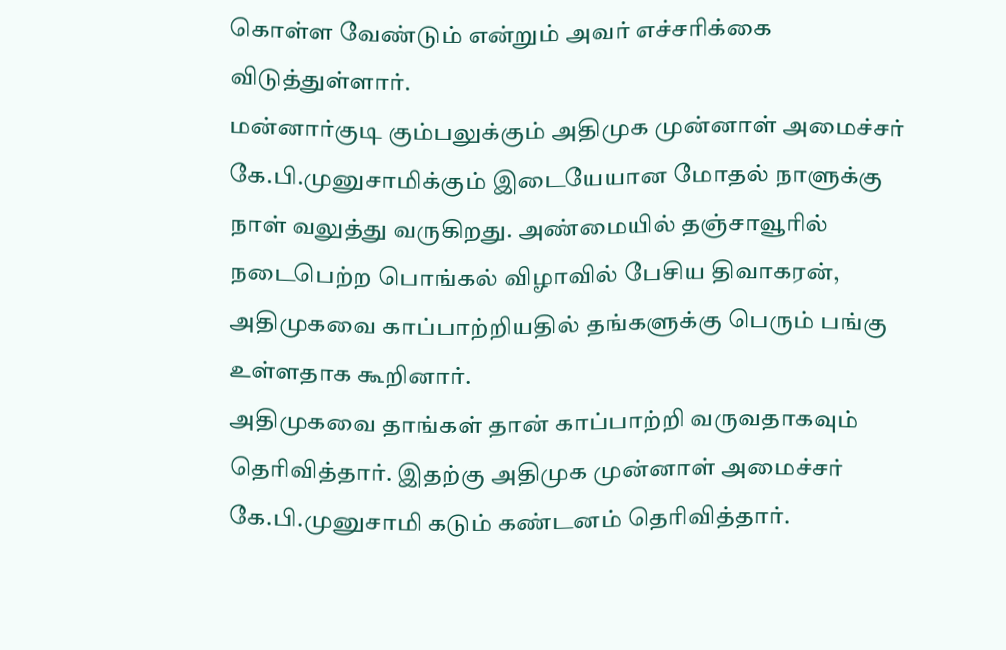கொள்ள வேண்டும் என்றும் அவர் எச்சரிக்கை விடுத்துள்ளார்.
மன்னார்குடி கும்பலுக்கும் அதிமுக முன்னாள் அமைச்சர் கே.பி.முனுசாமிக்கும் இடையேயான மோதல் நாளுக்கு நாள் வலுத்து வருகிறது. அண்மையில் தஞ்சாவூரில் நடைபெற்ற பொங்கல் விழாவில் பேசிய திவாகரன், அதிமுகவை காப்பாற்றியதில் தங்களுக்கு பெரும் பங்கு உள்ளதாக கூறினார்.
அதிமுகவை தாங்கள் தான் காப்பாற்றி வருவதாகவும் தெரிவித்தார். இதற்கு அதிமுக முன்னாள் அமைச்சர் கே.பி.முனுசாமி கடும் கண்டனம் தெரிவித்தார்.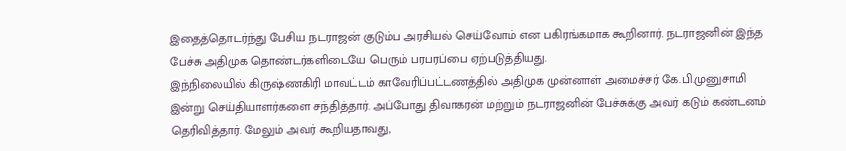இதைத்தொடர்ந்து பேசிய நடராஜன் குடும்ப அரசியல் செய்வோம் என பகிரங்கமாக கூறினார். நடராஜனின் இந்த பேச்சு அதிமுக தொண்டர்களிடையே பெரும் பரபரப்பை ஏற்படுத்தியது.
இந்நிலையில் கிருஷ்ணகிரி மாவட்டம் காவேரிப்பட்டணத்தில் அதிமுக முன்னாள் அமைச்சர் கே.பி.முனுசாமி இன்று செய்தியாளர்களை சந்தித்தார். அப்போது திவாகரன் மற்றும் நடராஜனின் பேச்சுக்கு அவர் கடும் கண்டனம் தெரிவித்தார். மேலும் அவர் கூறியதாவது,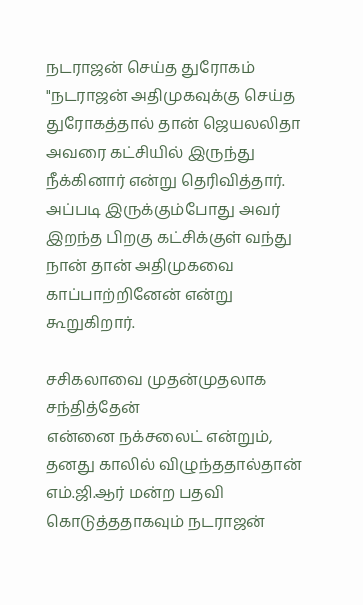நடராஜன் செய்த துரோகம்
"நடராஜன் அதிமுகவுக்கு செய்த துரோகத்தால் தான் ஜெயலலிதா அவரை கட்சியில் இருந்து நீக்கினார் என்று தெரிவித்தார். அப்படி இருக்கும்போது அவர் இறந்த பிறகு கட்சிக்குள் வந்து நான் தான் அதிமுகவை காப்பாற்றினேன் என்று கூறுகிறார்.

சசிகலாவை முதன்முதலாக சந்தித்தேன்
என்னை நக்சலைட் என்றும், தனது காலில் விழுந்ததால்தான் எம்.ஜி.ஆர் மன்ற பதவி கொடுத்ததாகவும் நடராஜன்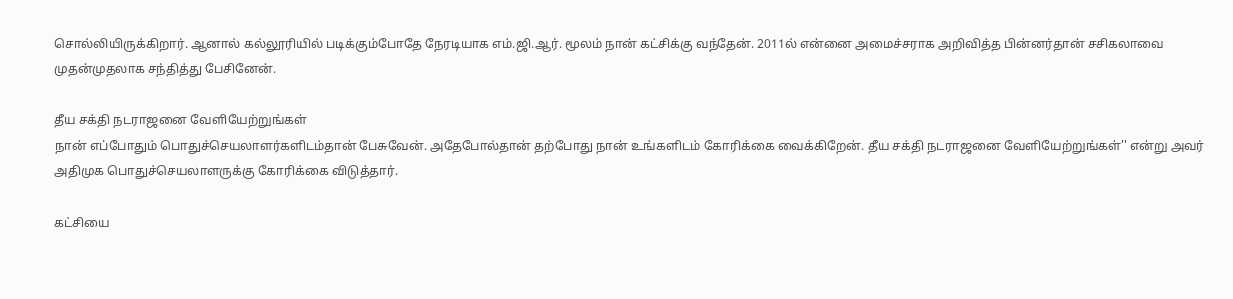சொல்லியிருக்கிறார். ஆனால் கல்லூரியில் படிக்கும்போதே நேரடியாக எம்.ஜி.ஆர். மூலம் நான் கட்சிக்கு வந்தேன். 2011ல் என்னை அமைச்சராக அறிவித்த பின்னர்தான் சசிகலாவை முதன்முதலாக சந்தித்து பேசினேன்.

தீய சக்தி நடராஜனை வேளியேற்றுங்கள்
நான் எப்போதும் பொதுச்செயலாளர்களிடம்தான் பேசுவேன். அதேபோல்தான் தற்போது நான் உங்களிடம் கோரிக்கை வைக்கிறேன். தீய சக்தி நடராஜனை வேளியேற்றுங்கள்'' என்று அவர் அதிமுக பொதுச்செயலாளருக்கு கோரிக்கை விடுத்தார்.

கட்சியை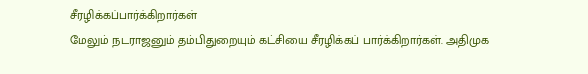சீரழிக்கப்பார்க்கிறார்கள்
மேலும் நடராஜனும் தம்பிதுறையும் கட்சியை சீரழிக்கப் பார்க்கிறார்கள். அதிமுக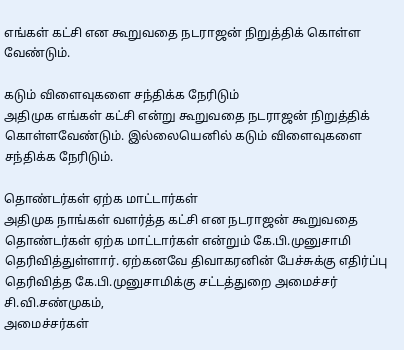எங்கள் கட்சி என கூறுவதை நடராஜன் நிறுத்திக் கொள்ள வேண்டும்.

கடும் விளைவுகளை சந்திக்க நேரிடும்
அதிமுக எங்கள் கட்சி என்று கூறுவதை நடராஜன் நிறுத்திக் கொள்ளவேண்டும். இல்லையெனில் கடும் விளைவுகளை சந்திக்க நேரிடும்.

தொண்டர்கள் ஏற்க மாட்டார்கள்
அதிமுக நாங்கள் வளர்த்த கட்சி என நடராஜன் கூறுவதை தொண்டர்கள் ஏற்க மாட்டார்கள் என்றும் கே.பி.முனுசாமி தெரிவித்துள்ளார். ஏற்கனவே திவாகரனின் பேச்சுக்கு எதிர்ப்பு தெரிவித்த கே.பி.முனுசாமிக்கு சட்டத்துறை அமைச்சர் சி.வி.சண்முகம்,
அமைச்சர்கள்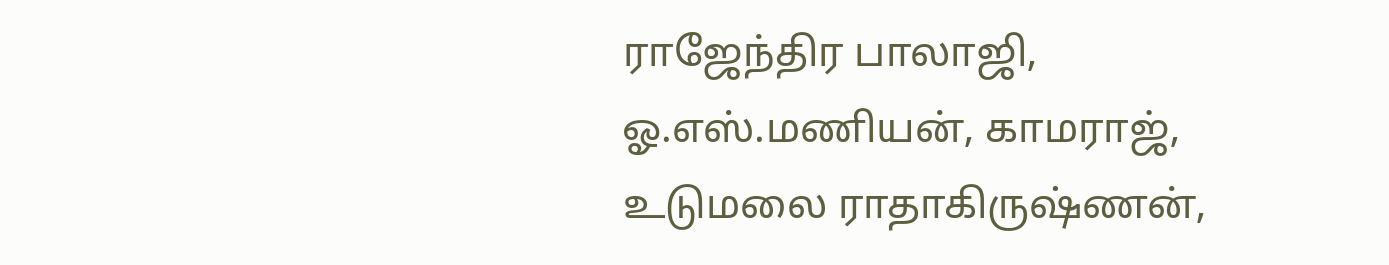ராஜேந்திர பாலாஜி, ஓ.எஸ்.மணியன், காமராஜ், உடுமலை ராதாகிருஷ்ணன்,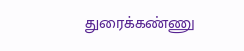துரைக்கண்ணு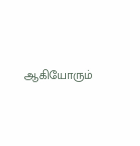ஆகியோரும்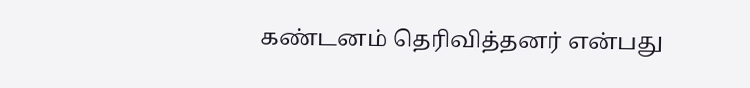கண்டனம் தெரிவித்தனர் என்பது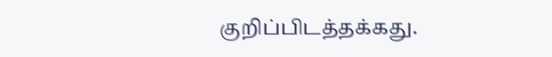குறிப்பிடத்தக்கது.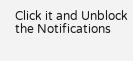Click it and Unblock the Notifications